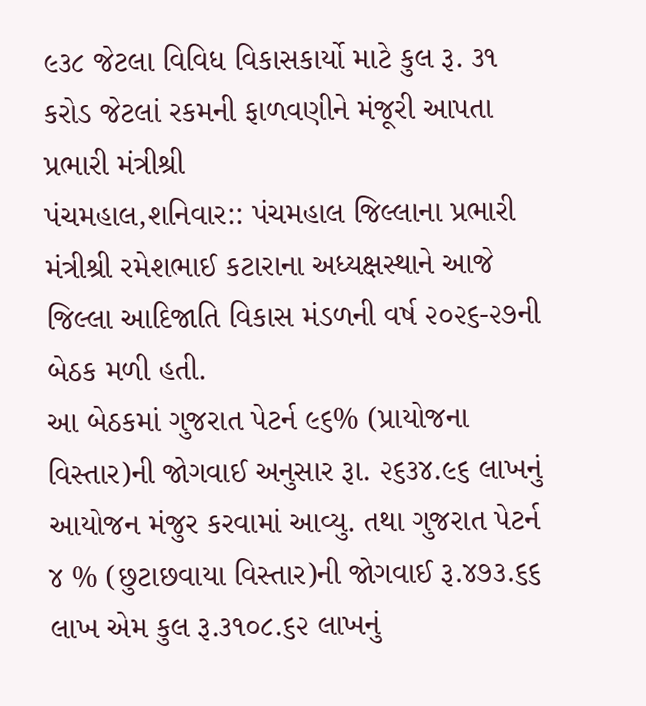૯૩૮ જેટલા વિવિધ વિકાસકાર્યો માટે કુલ રૂ. ૩૧ કરોડ જેટલાં રકમની ફાળવણીને મંજૂરી આપતા પ્રભારી મંત્રીશ્રી
પંચમહાલ,શનિવાર:: પંચમહાલ જિલ્લાના પ્રભારી મંત્રીશ્રી રમેશભાઈ કટારાના અધ્યક્ષસ્થાને આજે જિલ્લા આદિજાતિ વિકાસ મંડળની વર્ષ ૨૦૨૬-૨૭ની બેઠક મળી હતી.
આ બેઠકમાં ગુજરાત પેટર્ન ૯૬% (પ્રાયોજના વિસ્તાર)ની જોગવાઈ અનુસાર રૂા. ૨૬૩૪.૯૬ લાખનું આયોજન મંજુર કરવામાં આવ્યુ. તથા ગુજરાત પેટર્ન ૪ % (છુટાછવાયા વિસ્તાર)ની જોગવાઈ રૂ.૪૭૩.૬૬ લાખ એમ કુલ રૂ.૩૧૦૮.૬૨ લાખનું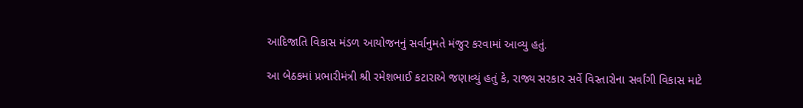આદિજાતિ વિકાસ મંડળ આયોજનનું સર્વાનુમતે મંજુર કરવામાં આવ્યુ હતું.

આ બેઠકમાં પ્રભારીમંત્રી શ્રી રમેશભાઈ કટારાએ જણાવ્યું હતું કે, રાજ્ય સરકાર સર્વે વિસ્તારોના સર્વાંગી વિકાસ માટે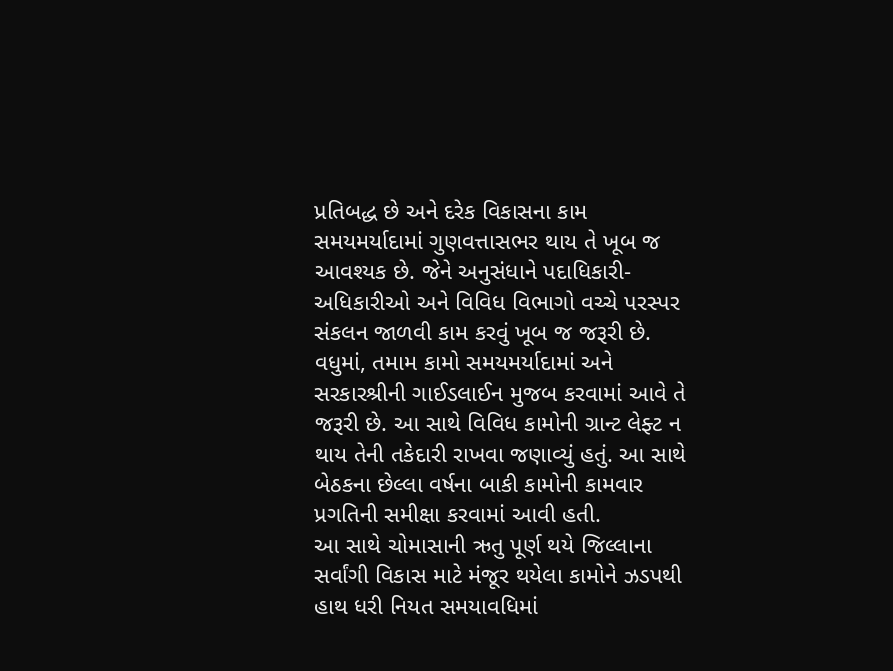પ્રતિબદ્ધ છે અને દરેક વિકાસના કામ સમયમર્યાદામાં ગુણવત્તાસભર થાય તે ખૂબ જ આવશ્યક છે. જેને અનુસંધાને પદાધિકારી-અધિકારીઓ અને વિવિધ વિભાગો વચ્ચે પરસ્પર સંકલન જાળવી કામ કરવું ખૂબ જ જરૂરી છે.
વધુમાં, તમામ કામો સમયમર્યાદામાં અને સરકારશ્રીની ગાઈડલાઈન મુજબ કરવામાં આવે તે જરૂરી છે. આ સાથે વિવિધ કામોની ગ્રાન્ટ લેફ્ટ ન થાય તેની તકેદારી રાખવા જણાવ્યું હતું. આ સાથે બેઠકના છેલ્લા વર્ષના બાકી કામોની કામવાર પ્રગતિની સમીક્ષા કરવામાં આવી હતી.
આ સાથે ચોમાસાની ઋતુ પૂર્ણ થયે જિલ્લાના સર્વાંગી વિકાસ માટે મંજૂર થયેલા કામોને ઝડપથી હાથ ધરી નિયત સમયાવધિમાં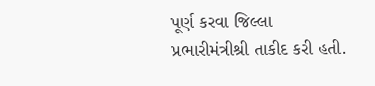પૂર્ણ કરવા જિલ્લા પ્રભારીમંત્રીશ્રી તાકીદ કરી હતી.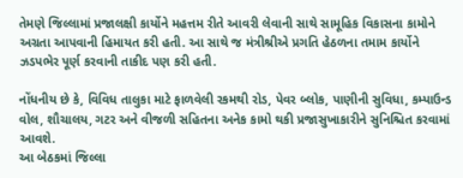તેમણે જિલ્લામાં પ્રજાલક્ષી કાર્યોને મહત્તમ રીતે આવરી લેવાની સાથે સામૂહિક વિકાસના કામોને અગ્રતા આપવાની હિમાયત કરી હતી. આ સાથે જ મંત્રીશ્રીએ પ્રગતિ હેઠળના તમામ કાર્યોને ઝડપભેર પૂર્ણ કરવાની તાકીદ પણ કરી હતી.

નોંધનીય છે કે, વિવિધ તાલુકા માટે ફાળવેલી રકમથી રોડ, પેવર બ્લોક, પાણીની સુવિધા, કમ્પાઉન્ડ વોલ, શૌચાલય, ગટર અને વીજળી સહિતના અનેક કામો થકી પ્રજાસુખાકારીને સુનિશ્ચિત કરવામાં આવશે.
આ બેઠકમાં જિલ્લા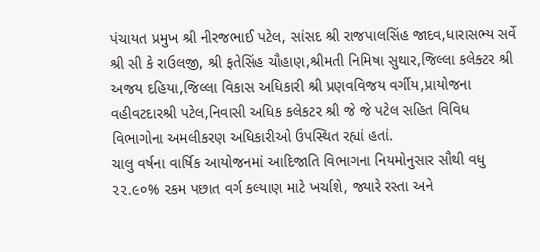પંચાયત પ્રમુખ શ્રી નીરજભાઈ પટેલ, સાંસદ શ્રી રાજપાલસિંહ જાદવ,ધારાસભ્ય સર્વે શ્રી સી કે રાઉલજી, શ્રી ફતેસિંહ ચૌહાણ,શ્રીમતી નિમિષા સુથાર,જિલ્લા કલેક્ટર શ્રી અજય દહિયા,જિલ્લા વિકાસ અધિકારી શ્રી પ્રણવવિજય વર્ગીય,પ્રાયોજના વહીવટદારશ્રી પટેલ,નિવાસી અધિક કલેકટર શ્રી જે જે પટેલ સહિત વિવિધ વિભાગોના અમલીકરણ અધિકારીઓ ઉપસ્થિત રહ્યાં હતાં.
ચાલુ વર્ષના વાર્ષિક આયોજનમાં આદિજાતિ વિભાગના નિયમોનુસાર સૌથી વધુ ૨૨.૯૦% રકમ પછાત વર્ગ કલ્યાણ માટે ખર્ચાશે, જ્યારે રસ્તા અને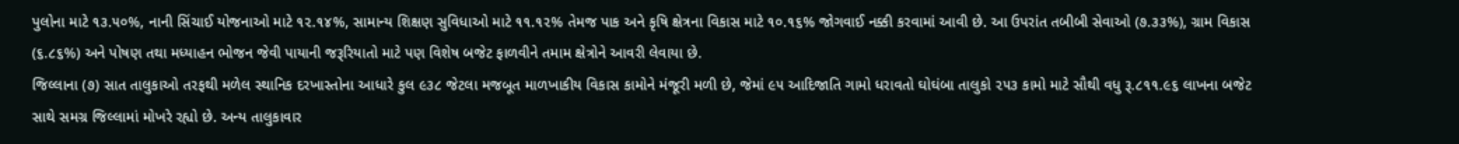પુલોના માટે ૧૩.૫૦%, નાની સિંચાઈ યોજનાઓ માટે ૧૨.૧૪%, સામાન્ય શિક્ષણ સુવિધાઓ માટે ૧૧.૧૨% તેમજ પાક અને કૃષિ ક્ષેત્રના વિકાસ માટે ૧૦.૧૬% જોગવાઈ નક્કી કરવામાં આવી છે. આ ઉપરાંત તબીબી સેવાઓ (૭.૩૩%), ગ્રામ વિકાસ (૬.૮૬%) અને પોષણ તથા મધ્યાહન ભોજન જેવી પાયાની જરૂરિયાતો માટે પણ વિશેષ બજેટ ફાળવીને તમામ ક્ષેત્રોને આવરી લેવાયા છે.
જિલ્લાના (૭) સાત તાલુકાઓ તરફથી મળેલ સ્થાનિક દરખાસ્તોના આધારે કુલ ૯૩૮ જેટલા મજબૂત માળખાકીય વિકાસ કામોને મંજૂરી મળી છે, જેમાં ૯૫ આદિજાતિ ગામો ધરાવતો ઘોઘંબા તાલુકો ૨૫૩ કામો માટે સૌથી વધુ રૂ.૮૧૧.૯૬ લાખના બજેટ સાથે સમગ્ર જિલ્લામાં મોખરે રહ્યો છે. અન્ય તાલુકાવાર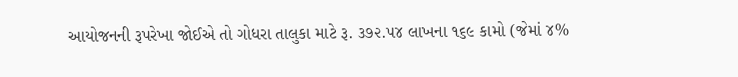આયોજનની રૂપરેખા જોઈએ તો ગોધરા તાલુકા માટે રૂ. ૩૭૨.૫૪ લાખના ૧૬૯ કામો (જેમાં ૪%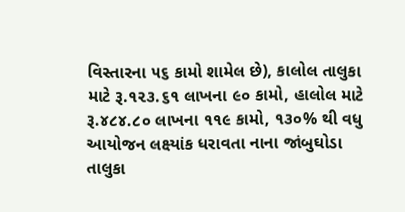વિસ્તારના ૫૬ કામો શામેલ છે), કાલોલ તાલુકા માટે રૂ.૧૨૩.૬૧ લાખના ૯૦ કામો, હાલોલ માટે રૂ.૪૮૪.૮૦ લાખના ૧૧૯ કામો, ૧૩૦% થી વધુ આયોજન લક્ષ્યાંક ધરાવતા નાના જાંબુઘોડા તાલુકા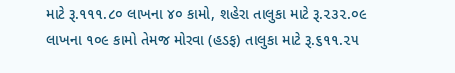માટે રૂ.૧૧૧.૮૦ લાખના ૪૦ કામો, શહેરા તાલુકા માટે રૂ.૨૩૨.૦૯ લાખના ૧૦૯ કામો તેમજ મોરવા (હડફ) તાલુકા માટે રૂ.૬૧૧.૨૫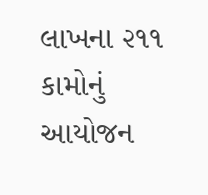લાખના ૨૧૧ કામોનું આયોજન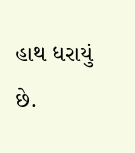હાથ ધરાયું છે.